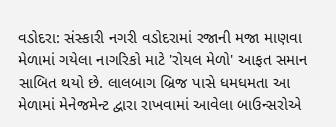વડોદરા: સંસ્કારી નગરી વડોદરામાં રજાની મજા માણવા મેળામાં ગયેલા નાગરિકો માટે 'રોયલ મેળો' આફત સમાન સાબિત થયો છે. લાલબાગ બ્રિજ પાસે ધમધમતા આ મેળામાં મેનેજમેન્ટ દ્વારા રાખવામાં આવેલા બાઉન્સરોએ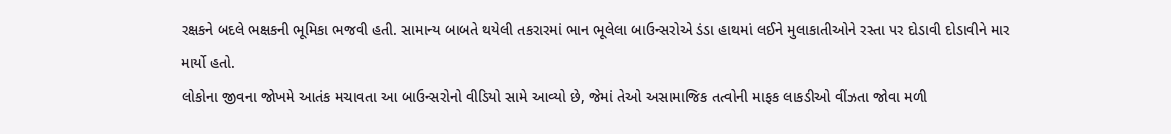રક્ષકને બદલે ભક્ષકની ભૂમિકા ભજવી હતી. સામાન્ય બાબતે થયેલી તકરારમાં ભાન ભૂલેલા બાઉન્સરોએ ડંડા હાથમાં લઈને મુલાકાતીઓને રસ્તા પર દોડાવી દોડાવીને માર માર્યો હતો.
લોકોના જીવના જોખમે આતંક મચાવતા આ બાઉન્સરોનો વીડિયો સામે આવ્યો છે, જેમાં તેઓ અસામાજિક તત્વોની માફક લાકડીઓ વીંઝતા જોવા મળી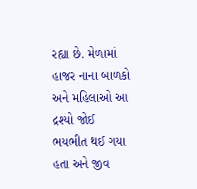રહ્યા છે. મેળામાં હાજર નાના બાળકો અને મહિલાઓ આ દ્રશ્યો જોઈ ભયભીત થઈ ગયા હતા અને જીવ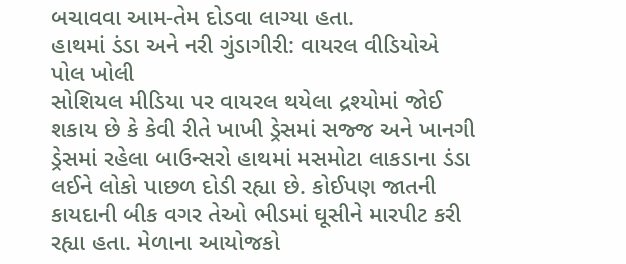બચાવવા આમ-તેમ દોડવા લાગ્યા હતા.
હાથમાં ડંડા અને નરી ગુંડાગીરી: વાયરલ વીડિયોએ પોલ ખોલી
સોશિયલ મીડિયા પર વાયરલ થયેલા દ્રશ્યોમાં જોઈ શકાય છે કે કેવી રીતે ખાખી ડ્રેસમાં સજ્જ અને ખાનગી ડ્રેસમાં રહેલા બાઉન્સરો હાથમાં મસમોટા લાકડાના ડંડા લઈને લોકો પાછળ દોડી રહ્યા છે. કોઈપણ જાતની કાયદાની બીક વગર તેઓ ભીડમાં ઘૂસીને મારપીટ કરી રહ્યા હતા. મેળાના આયોજકો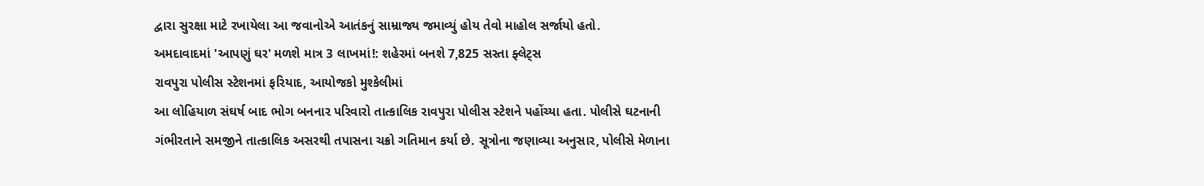દ્વારા સુરક્ષા માટે રખાયેલા આ જવાનોએ આતંકનું સામ્રાજ્ય જમાવ્યું હોય તેવો માહોલ સર્જાયો હતો.
અમદાવાદમાં 'આપણું ઘર' મળશે માત્ર 3 લાખમાં!: શહેરમાં બનશે 7,825 સસ્તા ફ્લેટ્સ
રાવપુરા પોલીસ સ્ટેશનમાં ફરિયાદ, આયોજકો મુશ્કેલીમાં
આ લોહિયાળ સંઘર્ષ બાદ ભોગ બનનાર પરિવારો તાત્કાલિક રાવપુરા પોલીસ સ્ટેશને પહોંચ્યા હતા. પોલીસે ઘટનાની ગંભીરતાને સમજીને તાત્કાલિક અસરથી તપાસના ચક્રો ગતિમાન કર્યા છે. સૂત્રોના જણાવ્યા અનુસાર, પોલીસે મેળાના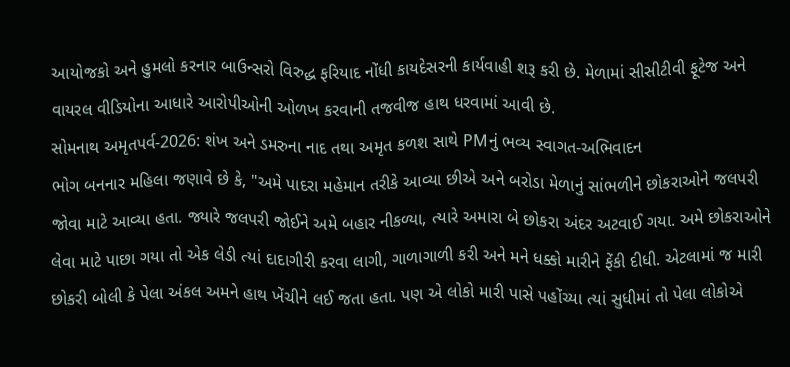આયોજકો અને હુમલો કરનાર બાઉન્સરો વિરુદ્ધ ફરિયાદ નોંધી કાયદેસરની કાર્યવાહી શરૂ કરી છે. મેળામાં સીસીટીવી ફૂટેજ અને વાયરલ વીડિયોના આધારે આરોપીઓની ઓળખ કરવાની તજવીજ હાથ ધરવામાં આવી છે.
સોમનાથ અમૃતપર્વ-2026: શંખ અને ડમરુના નાદ તથા અમૃત કળશ સાથે PMનું ભવ્ય સ્વાગત-અભિવાદન
ભોગ બનનાર મહિલા જણાવે છે કે, "અમે પાદરા મહેમાન તરીકે આવ્યા છીએ અને બરોડા મેળાનું સાંભળીને છોકરાઓને જલપરી જોવા માટે આવ્યા હતા. જ્યારે જલપરી જોઈને અમે બહાર નીકળ્યા, ત્યારે અમારા બે છોકરા અંદર અટવાઈ ગયા. અમે છોકરાઓને લેવા માટે પાછા ગયા તો એક લેડી ત્યાં દાદાગીરી કરવા લાગી, ગાળાગાળી કરી અને મને ધક્કો મારીને ફેંકી દીધી. એટલામાં જ મારી છોકરી બોલી કે પેલા અંકલ અમને હાથ ખેંચીને લઈ જતા હતા. પણ એ લોકો મારી પાસે પહોંચ્યા ત્યાં સુધીમાં તો પેલા લોકોએ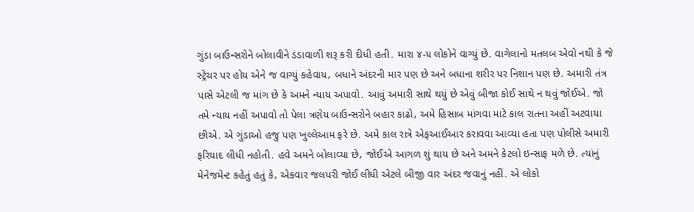ગુંડા બાઉન્સરોને બોલાવીને ડંડાવાળી શરૂ કરી દીધી હતી. મારા ૪-૫ લોકોને વાગ્યું છે. વાગેલાનો મતલબ એવો નથી કે જે સ્ટ્રેચર પર હોય એને જ વાગ્યું કહેવાય, બધાને અંદરની માર પણ છે અને બધાના શરીર પર નિશાન પણ છે. અમારી તંત્ર પાસે એટલી જ માંગ છે કે અમને ન્યાય અપાવો. આવું અમારી સાથે થયું છે એવું બીજા કોઈ સાથે ન થવું જોઈએ. જો તમે ન્યાય નહીં અપાવો તો પેલા ત્રણેય બાઉન્સરોને બહાર કાઢો, અમે હિસાબ માંગવા માટે કાલ રાતના અહીં અટવાયા છીએ. એ ગુંડાઓ હજુ પણ ખુલ્લેઆમ ફરે છે. અમે કાલ રાત્રે એફઆઈઆર કરાવવા આવ્યા હતા પણ પોલીસે અમારી ફરિયાદ લીધી નહોતી. હવે અમને બોલાવ્યા છે, જોઈએ આગળ શું થાય છે અને અમને કેટલો ઇન્સાફ મળે છે. ત્યાંનું મેનેજમેન્ટ કહેતું હતું કે, એકવાર જલપરી જોઈ લીધી એટલે બીજી વાર અંદર જવાનું નહીં. એ લોકો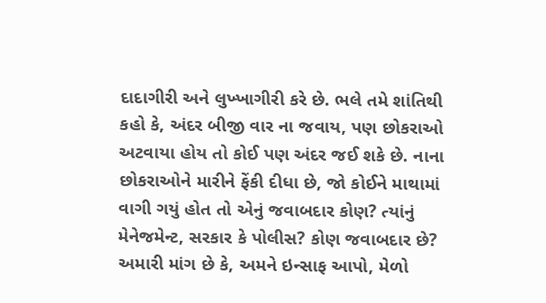દાદાગીરી અને લુખ્ખાગીરી કરે છે. ભલે તમે શાંતિથી કહો કે, અંદર બીજી વાર ના જવાય, પણ છોકરાઓ અટવાયા હોય તો કોઈ પણ અંદર જઈ શકે છે. નાના છોકરાઓને મારીને ફેંકી દીધા છે, જો કોઈને માથામાં વાગી ગયું હોત તો એનું જવાબદાર કોણ? ત્યાંનું મેનેજમેન્ટ, સરકાર કે પોલીસ? કોણ જવાબદાર છે? અમારી માંગ છે કે, અમને ઇન્સાફ આપો, મેળો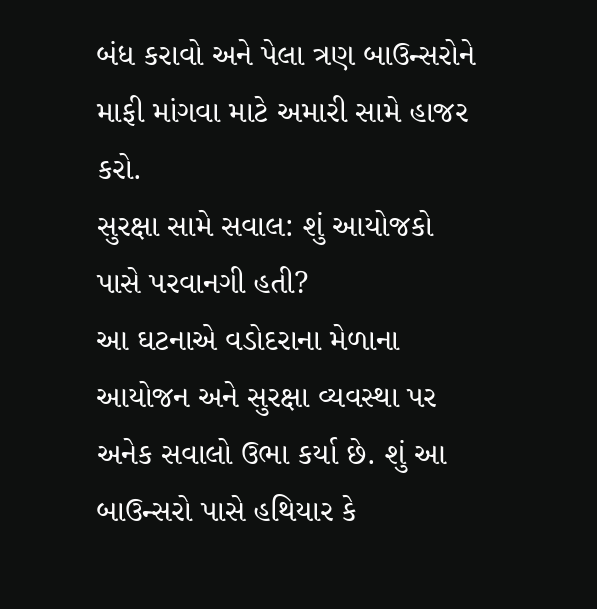બંધ કરાવો અને પેલા ત્રણ બાઉન્સરોને માફી માંગવા માટે અમારી સામે હાજર કરો.
સુરક્ષા સામે સવાલ: શું આયોજકો પાસે પરવાનગી હતી?
આ ઘટનાએ વડોદરાના મેળાના આયોજન અને સુરક્ષા વ્યવસ્થા પર અનેક સવાલો ઉભા કર્યા છે. શું આ બાઉન્સરો પાસે હથિયાર કે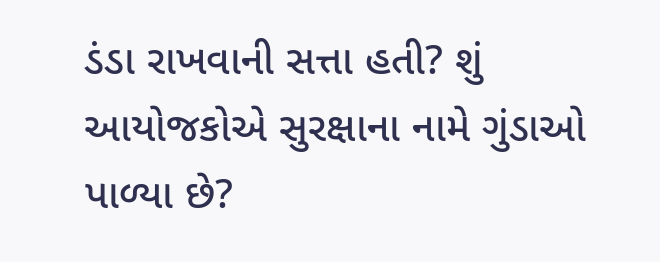ડંડા રાખવાની સત્તા હતી? શું આયોજકોએ સુરક્ષાના નામે ગુંડાઓ પાળ્યા છે?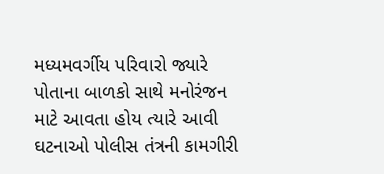મધ્યમવર્ગીય પરિવારો જ્યારે પોતાના બાળકો સાથે મનોરંજન માટે આવતા હોય ત્યારે આવી ઘટનાઓ પોલીસ તંત્રની કામગીરી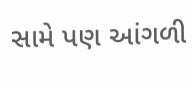સામે પણ આંગળી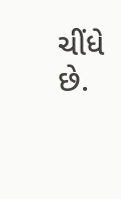ચીંધે છે.